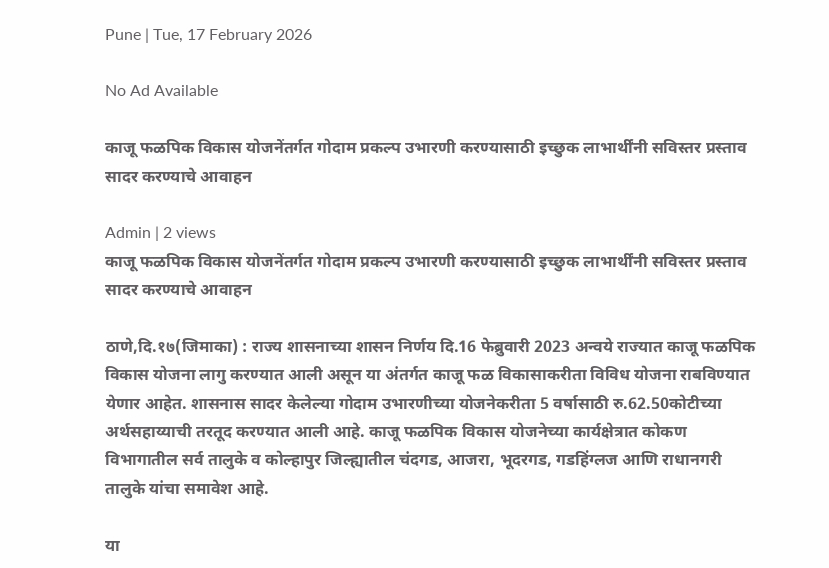Pune | Tue, 17 February 2026

No Ad Available

काजू फळपिक विकास योजनेंतर्गत गोदाम प्रकल्प उभारणी करण्यासाठी इच्छुक लाभार्थींनी सविस्तर प्रस्ताव सादर करण्याचे आवाहन

Admin | 2 views
काजू फळपिक विकास योजनेंतर्गत गोदाम प्रकल्प उभारणी करण्यासाठी इच्छुक लाभार्थींनी सविस्तर प्रस्ताव सादर करण्याचे आवाहन

ठाणे,दि.१७(जिमाका) : राज्य शासनाच्या शासन निर्णय दि.16 फेब्रुवारी 2023 अन्वये राज्यात काजू फळपिक विकास योजना लागु करण्यात आली असून या अंतर्गत काजू फळ विकासाकरीता विविध योजना राबविण्यात येणार आहेत. शासनास सादर केलेल्या गोदाम उभारणीच्या योजनेकरीता 5 वर्षासाठी रु.62.50कोटीच्या अर्थसहाय्याची तरतूद करण्यात आली आहे. काजू फळपिक विकास योजनेच्या कार्यक्षेत्रात कोकण विभागातील सर्व तालुके व कोल्हापुर जिल्ह्यातील चंदगड, आजरा, भूदरगड, गडहिंग्लज आणि राधानगरी तालुके यांचा समावेश आहे.

या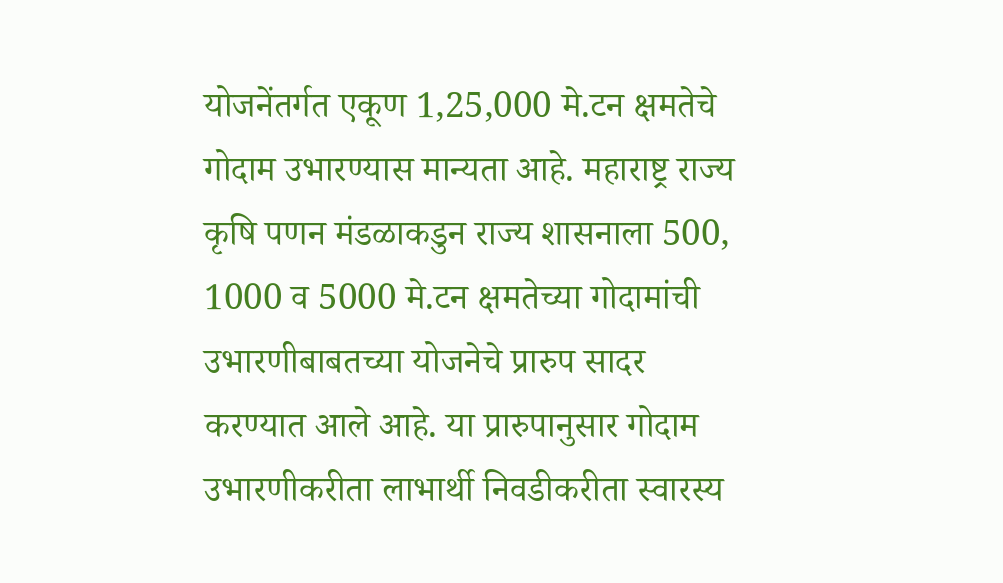योजनेंतर्गत एकूण 1,25,000 मे.टन क्षमतेचे गोदाम उभारण्यास मान्यता आहे. महाराष्ट्र राज्य कृषि पणन मंडळाकडुन राज्य शासनाला 500, 1000 व 5000 मे.टन क्षमतेच्या गोदामांची उभारणीबाबतच्या योजनेचे प्रारुप सादर करण्यात आले आहे. या प्रारुपानुसार गोदाम उभारणीकरीता लाभार्थी निवडीकरीता स्वारस्य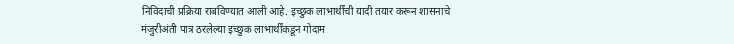निविदाची प्रक्रिया राबविण्यात आली आहे. इच्छुक लाभार्थींची यादी तयार करून शासनाचे मंजुरीअंती पात्र ठरलेल्या इच्छुक लाभार्थींकडून गोदाम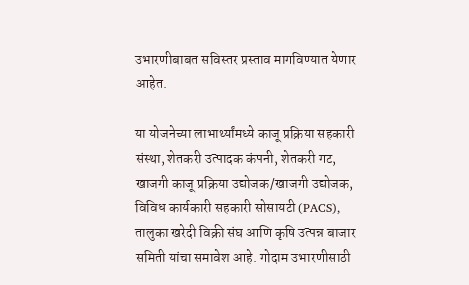उभारणीबाबत सविस्तर प्रस्ताव मागविण्यात येणार आहेत.

या योजनेच्या लाभार्थ्यांमध्ये काजू प्रक्रिया सहकारी संस्था, शेतकरी उत्पादक कंपनी, शेतकरी गट, खाजगी काजू प्रक्रिया उद्योजक/खाजगी उद्योजक, विविध कार्यकारी सहकारी सोसायटी (PACS), तालुका खरेदी विक्री संघ आणि कृषि उत्पन्न बाजार समिती यांचा समावेश आहे. गोदाम उभारणीसाठी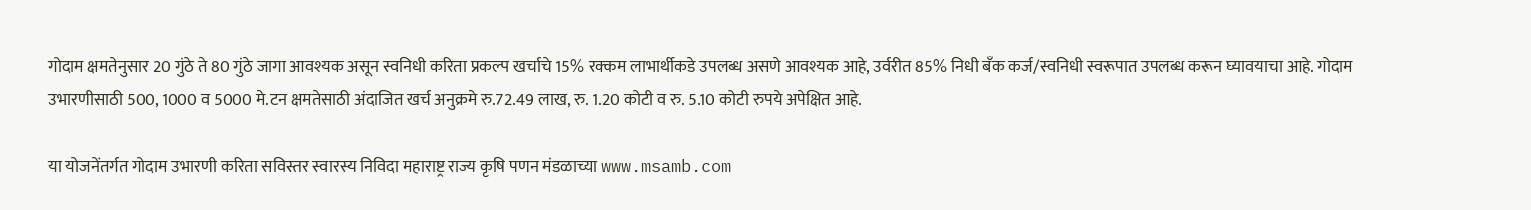गोदाम क्षमतेनुसार 20 गुंठे ते 80 गुंठे जागा आवश्यक असून स्वनिधी करिता प्रकल्प खर्चाचे 15% रक्कम लाभार्थीकडे उपलब्ध असणे आवश्यक आहे, उर्वरीत 85% निधी बँक कर्ज/स्वनिधी स्वरूपात उपलब्ध करून घ्यावयाचा आहे. गोदाम उभारणीसाठी 500, 1000 व 5000 मे.टन क्षमतेसाठी अंदाजित खर्च अनुक्रमे रु.72.49 लाख, रु. 1.20 कोटी व रु. 5.10 कोटी रुपये अपेक्षित आहे.

या योजनेंतर्गत गोदाम उभारणी करिता सविस्तर स्वारस्य निविदा महाराष्ट्र राज्य कृषि पणन मंडळाच्या www.msamb.com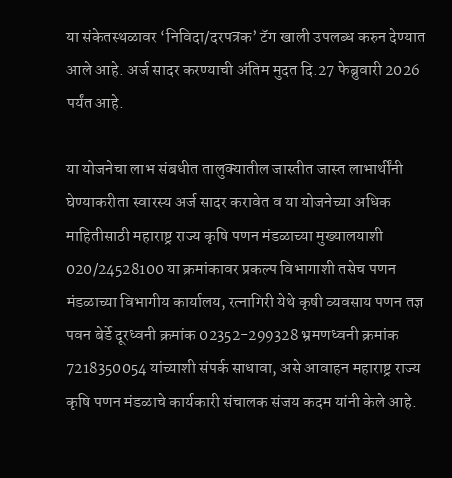या संकेतस्थळावर ‘निविदा/दरपत्रक’ टॅग खाली उपलब्ध करुन देण्यात आले आहे. अर्ज सादर करण्याची अंतिम मुदत दि.27 फेब्रुवारी 2026 पर्यंत आहे.

या योजनेचा लाभ संबधीत तालुक्यातील जास्तीत जास्त लाभार्थींनी घेण्याकरीता स्वारस्य अर्ज सादर करावेत व या योजनेच्या अधिक माहितीसाठी महाराष्ट्र राज्य कृषि पणन मंडळाच्या मुख्यालयाशी 020/24528100 या क्रमांकावर प्रकल्प विभागाशी तसेच पणन मंडळाच्या विभागीय कार्यालय, रत्नागिरी येथे कृषी व्यवसाय पणन तज्ञ पवन बेर्डे दूरध्वनी क्रमांक 02352-299328 भ्रमणध्वनी क्रमांक 7218350054 यांच्याशी संपर्क साधावा, असे आवाहन महाराष्ट्र राज्य कृषि पणन मंडळाचे कार्यकारी संचालक संजय कदम यांनी केले आहे.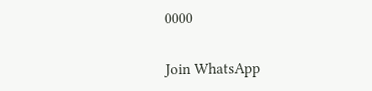0000


Join WhatsApp